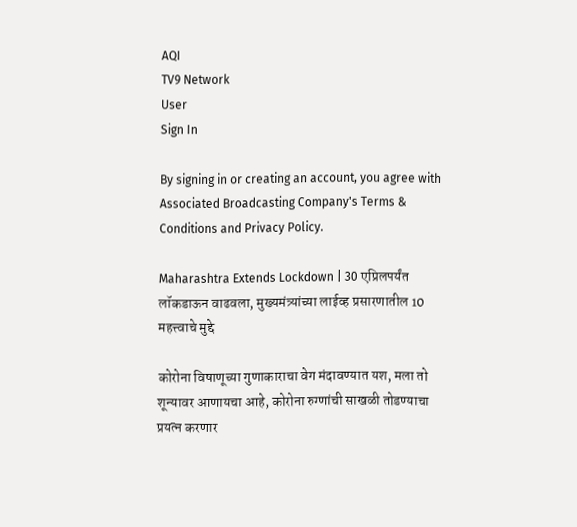AQI
TV9 Network
User
Sign In

By signing in or creating an account, you agree with Associated Broadcasting Company's Terms & Conditions and Privacy Policy.

Maharashtra Extends Lockdown | 30 एप्रिलपर्यंत लॉकडाऊन वाढवला, मुख्यमंत्र्यांच्या लाईव्ह प्रसारणातील 10 महत्त्वाचे मुद्दे

कोरोना विषाणूच्या गुणाकाराचा वेग मंदावण्यात यश, मला तो शून्यावर आणायचा आहे, कोरोना रुग्णांची साखळी तोडण्याचा प्रयत्न करणार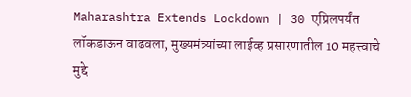Maharashtra Extends Lockdown | 30 एप्रिलपर्यंत लॉकडाऊन वाढवला, मुख्यमंत्र्यांच्या लाईव्ह प्रसारणातील 10 महत्त्वाचे मुद्दे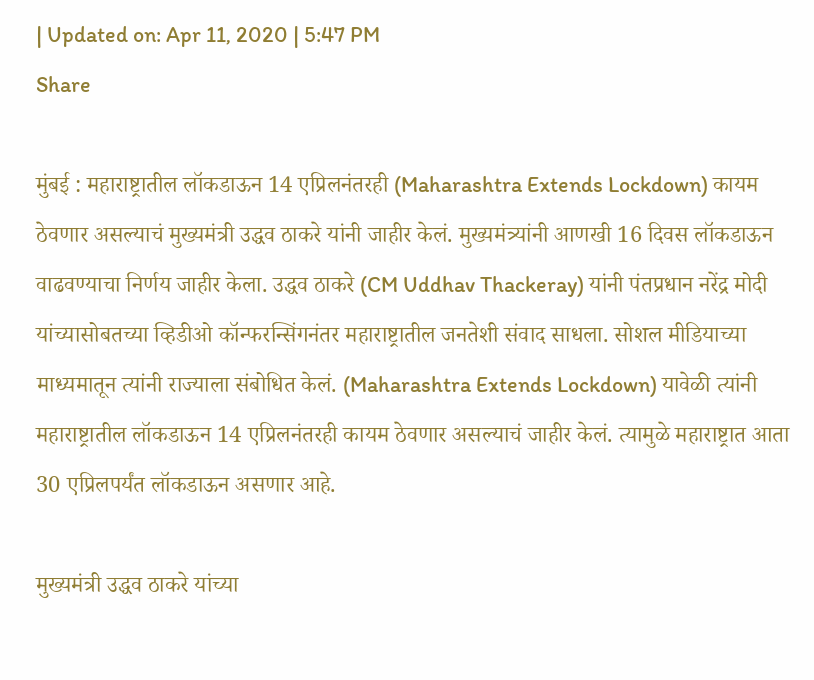| Updated on: Apr 11, 2020 | 5:47 PM
Share

मुंबई : महाराष्ट्रातील लॉकडाऊन 14 एप्रिलनंतरही (Maharashtra Extends Lockdown) कायम ठेवणार असल्याचं मुख्यमंत्री उद्धव ठाकरे यांनी जाहीर केलं. मुख्यमंत्र्यांनी आणखी 16 दिवस लॉकडाऊन वाढवण्याचा निर्णय जाहीर केला. उद्धव ठाकरे (CM Uddhav Thackeray) यांनी पंतप्रधान नरेंद्र मोदी यांच्यासोबतच्या व्हिडीओ कॉन्फरन्सिंगनंतर महाराष्ट्रातील जनतेशी संवाद साधला. सोशल मीडियाच्या माध्यमातून त्यांनी राज्याला संबोधित केलं. (Maharashtra Extends Lockdown) यावेळी त्यांनी महाराष्ट्रातील लॉकडाऊन 14 एप्रिलनंतरही कायम ठेवणार असल्याचं जाहीर केलं. त्यामुळे महाराष्ट्रात आता 30 एप्रिलपर्यंत लॉकडाऊन असणार आहे.

मुख्यमंत्री उद्धव ठाकरे यांच्या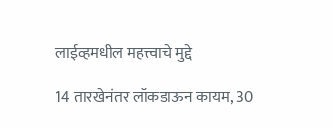लाईव्हमधील महत्त्वाचे मुद्दे

14 तारखेनंतर लॉकडाऊन कायम, 30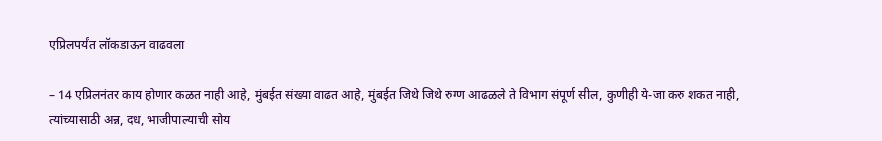एप्रिलपर्यंत लॉकडाऊन वाढवला

– 14 एप्रिलनंतर काय होणार कळत नाही आहे, मुंबईत संख्या वाढत आहे, मुंबईत जिथे जिथे रुग्ण आढळले ते विभाग संपूर्ण सील, कुणीही ये-जा करु शकत नाही, त्यांच्यासाठी अन्न, दध, भाजीपाल्याची सोय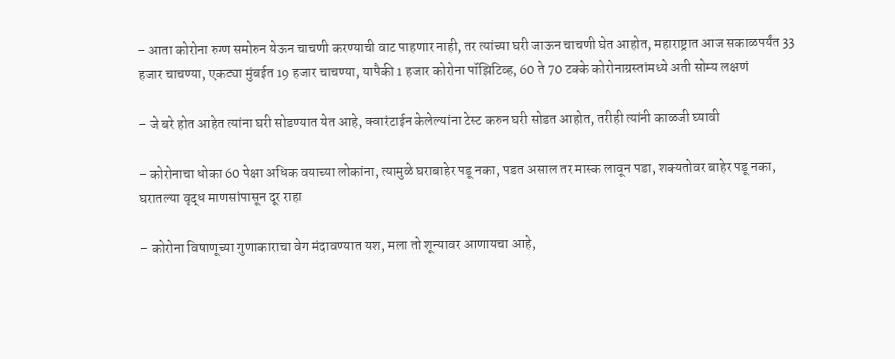– आता कोरोना रुग्ण समोरुन येऊन चाचणी करण्याची वाट पाहणार नाही, तर त्यांच्या घरी जाऊन चाचणी घेत आहोत, महाराष्ट्रात आज सकाळपर्यंत 33 हजार चाचण्या, एकट्या मुंबईत 19 हजार चाचण्या, यापैकी 1 हजार कोरोना पॉझिटिव्ह, 60 ते 70 टक्के कोरोनाग्रस्तांमध्ये अती सोम्य लक्षणं

– जे बरे होत आहेत त्यांना घरी सोडण्यात येत आहे, क्वारंटाईन केलेल्यांना टेस्ट करुन घरी सोडत आहोत, तरीही त्यांनी काळजी घ्यावी

– कोरोनाचा धोका 60 पेक्षा अधिक वयाच्या लोकांना, त्यामुळे घराबाहेर पडू नका, पडत असाल तर मास्क लावून पडा, शक्यतोवर बाहेर पडू नका, घरातल्या वृद्ध माणसांपासून दूर राहा

– कोरोना विषाणूच्या गुणाकाराचा वेग मंदावण्यात यश, मला तो शून्यावर आणायचा आहे,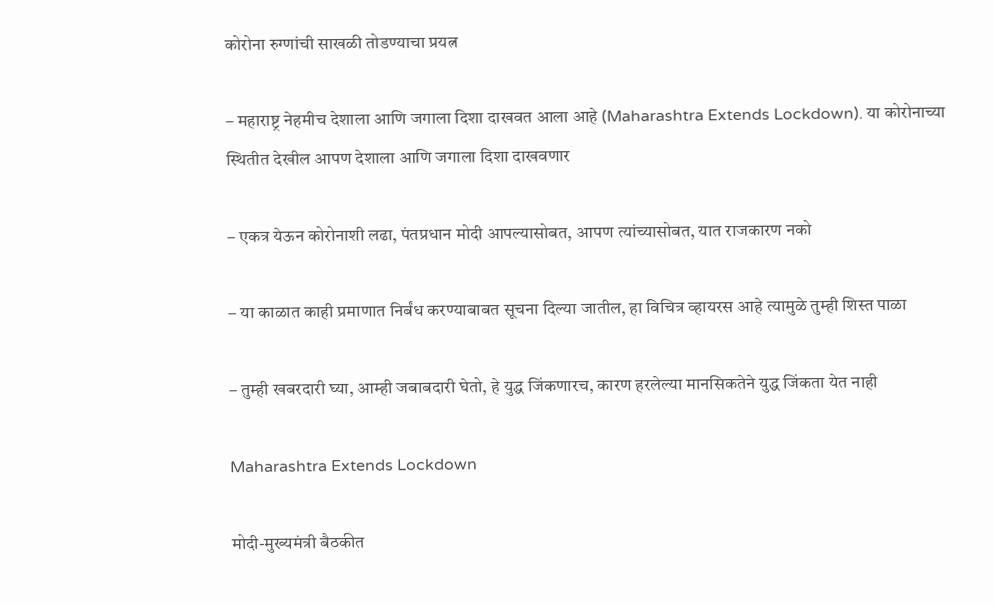कोरोना रुग्णांची साखळी तोडण्याचा प्रयत्न

– महाराष्ट्र नेहमीच देशाला आणि जगाला दिशा दाखवत आला आहे (Maharashtra Extends Lockdown). या कोरोनाच्या स्थितीत देखील आपण देशाला आणि जगाला दिशा दाखवणार

– एकत्र येऊन कोरोनाशी लढा, पंतप्रधान मोदी आपल्यासोबत, आपण त्यांच्यासोबत, यात राजकारण नको

– या काळात काही प्रमाणात निर्बंध करण्याबाबत सूचना दिल्या जातील, हा विचित्र व्हायरस आहे त्यामुळे तुम्ही शिस्त पाळा

– तुम्ही खबरदारी घ्या, आम्ही जबाबदारी घेतो, हे युद्ध जिंकणारच, कारण हरलेल्या मानसिकतेने युद्ध जिंकता येत नाही

Maharashtra Extends Lockdown

मोदी-मुख्यमंत्री बैठकीत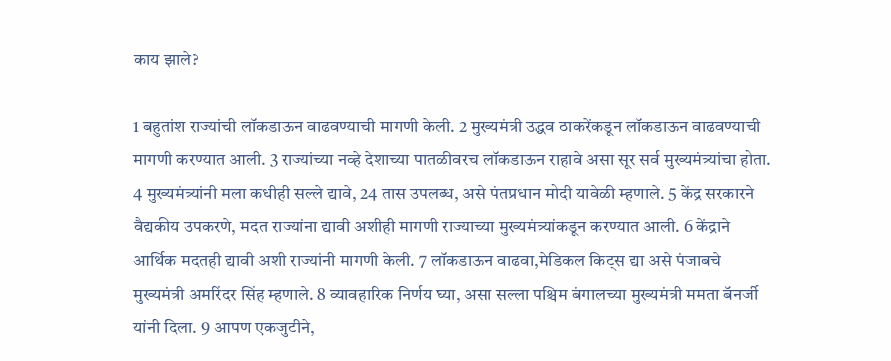काय झाले?

1 बहुतांश राज्यांची लॉकडाऊन वाढवण्याची मागणी केली. 2 मुख्यमंत्री उद्धव ठाकरेंकडून लॉकडाऊन वाढवण्याची मागणी करण्यात आली. 3 राज्यांच्या नव्हे देशाच्या पातळीवरच लॉकडाऊन राहावे असा सूर सर्व मुख्यमंत्र्यांचा होता. 4 मुख्यमंत्र्यांनी मला कधीही सल्ले द्यावे, 24 तास उपलब्ध, असे पंतप्रधान मोदी यावेळी म्हणाले. 5 केंद्र सरकारने वैद्यकीय उपकरणे, मदत राज्यांना द्यावी अशीही मागणी राज्याच्या मुख्यमंत्र्यांकडून करण्यात आली. 6 केंद्राने आर्थिक मदतही द्यावी अशी राज्यांनी मागणी केली. 7 लॉकडाऊन वाढवा,मेडिकल किट्स द्या असे पंजाबचे मुख्यमंत्री अमरिंदर सिंह म्हणाले. 8 व्यावहारिक निर्णय घ्या, असा सल्ला पश्चिम बंगालच्या मुख्यमंत्री ममता बॅनर्जी यांनी दिला. 9 आपण एकजुटीने,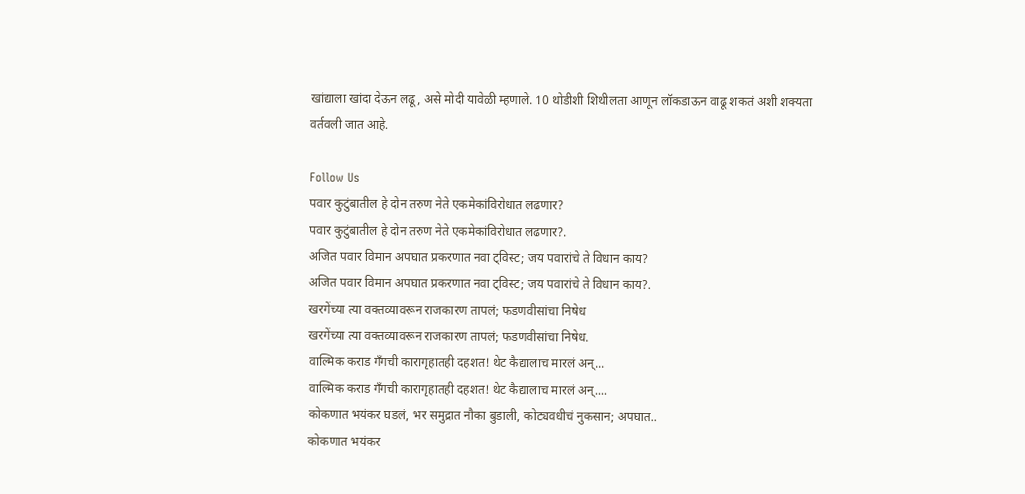खांद्याला खांदा देऊन लढू, असे मोदी यावेळी म्हणाले. 10 थोडीशी शिथीलता आणून लॉकडाऊन वाढू शकतं अशी शक्यता वर्तवली जात आहे.

Follow Us
पवार कुटुंबातील हे दोन तरुण नेते एकमेकांविरोधात लढणार?
पवार कुटुंबातील हे दोन तरुण नेते एकमेकांविरोधात लढणार?.
अजित पवार विमान अपघात प्रकरणात नवा ट्विस्ट; जय पवारांचे ते विधान काय?
अजित पवार विमान अपघात प्रकरणात नवा ट्विस्ट; जय पवारांचे ते विधान काय?.
खरगेंच्या त्या वक्तव्यावरून राजकारण तापलं; फडणवीसांचा निषेध
खरगेंच्या त्या वक्तव्यावरून राजकारण तापलं; फडणवीसांचा निषेध.
वाल्मिक कराड गँगची कारागृहातही दहशत! थेट कैद्यालाच मारलं अन्...
वाल्मिक कराड गँगची कारागृहातही दहशत! थेट कैद्यालाच मारलं अन्....
कोकणात भयंकर घडलं, भर समुद्रात नौका बुडाली, कोट्यवधीचं नुकसान; अपघात..
कोकणात भयंकर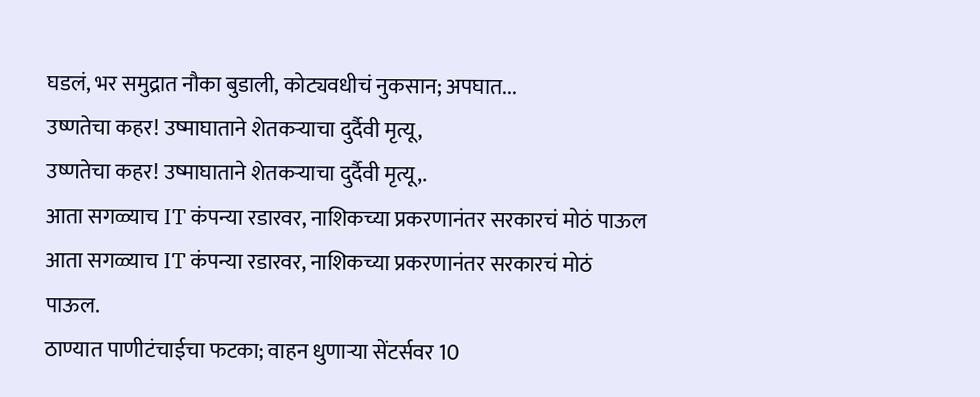घडलं, भर समुद्रात नौका बुडाली, कोट्यवधीचं नुकसान; अपघात...
उष्णतेचा कहर! उष्माघाताने शेतकऱ्याचा दुर्दैवी मृत्यू,
उष्णतेचा कहर! उष्माघाताने शेतकऱ्याचा दुर्दैवी मृत्यू,.
आता सगळ्याच IT कंपन्या रडारवर, नाशिकच्या प्रकरणानंतर सरकारचं मोठं पाऊल
आता सगळ्याच IT कंपन्या रडारवर, नाशिकच्या प्रकरणानंतर सरकारचं मोठं पाऊल.
ठाण्यात पाणीटंचाईचा फटका; वाहन धुणाऱ्या सेंटर्सवर 10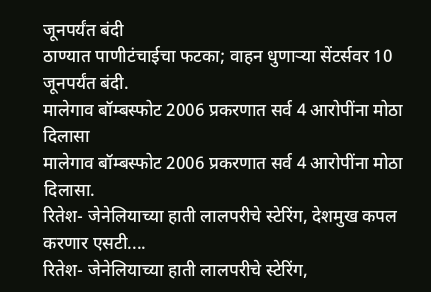जूनपर्यंत बंदी
ठाण्यात पाणीटंचाईचा फटका; वाहन धुणाऱ्या सेंटर्सवर 10 जूनपर्यंत बंदी.
मालेगाव बॉम्बस्फोट 2006 प्रकरणात सर्व 4 आरोपींना मोठा दिलासा
मालेगाव बॉम्बस्फोट 2006 प्रकरणात सर्व 4 आरोपींना मोठा दिलासा.
रितेश- जेनेलियाच्या हाती लालपरीचे स्टेरिंग, देशमुख कपल करणार एसटी....
रितेश- जेनेलियाच्या हाती लालपरीचे स्टेरिंग,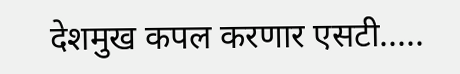देशमुख कपल करणार एसटी.....